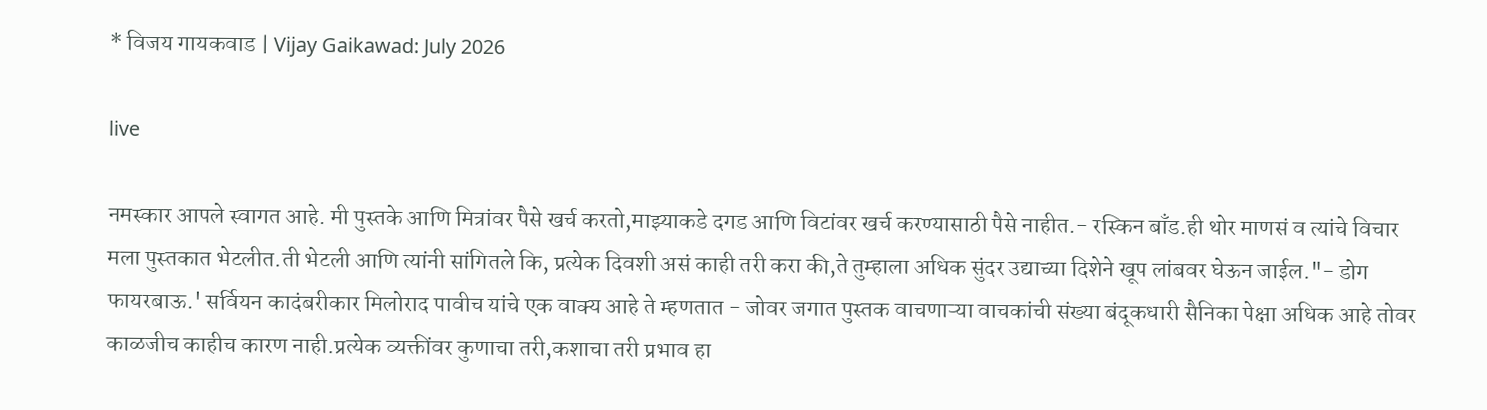* विजय गायकवाड | Vijay Gaikawad: July 2026

live

नमस्कार आपले स्वागत आहे. मी पुस्तके आणि मित्रांवर पैसे खर्च करतो,माझ्याकडे दगड आणि विटांवर खर्च करण्यासाठी पैसे नाहीत.- रस्किन बाँड.ही थोर माणसं व त्यांचे विचार मला पुस्तकात भेटलीत.ती भेटली आणि त्यांनी सांगितले कि, प्रत्येक दिवशी असं काही तरी करा की,ते तुम्हाला अधिक सुंदर उद्याच्या दिशेने खूप लांबवर घेऊन जाईल."- डोग फायरबाऊ.' सर्वियन कादंबरीकार मिलोराद पावीच यांचे एक वाक्य आहे ते म्हणतात - जोवर जगात पुस्तक वाचणाऱ्या वाचकांची संख्या बंदूकधारी सैनिका पेक्षा अधिक आहे तोवर काळजीच काहीच कारण नाही.प्रत्येक व्यक्तींवर कुणाचा तरी,कशाचा तरी प्रभाव हा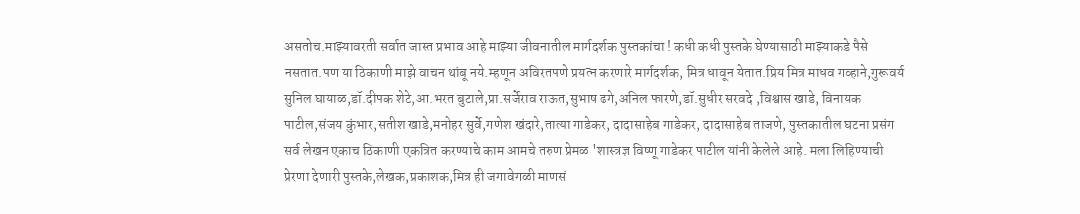असतोच.माझ्यावरती सर्वात जास्त प्रभाव आहे माझ्या जीवनातील मार्गदर्शक पुस्तकांचा ! कधी कधी पुस्तके घेण्यासाठी माझ्याकडे पैसे नसतात.पण या ठिकाणी माझे वाचन थांबू नये.म्हणून अविरतपणे प्रयत्न करणारे मार्गदर्शक, मित्र धावून येतात.प्रिय मित्र माधव गव्हाने,गुरूवर्य सुनिल घायाळ,डॉ.दीपक शेटे,आ.भरत बुटाले,प्रा.सर्जेराव राऊत,सुभाष ढगे,अनिल फारणे,डॉ.सुधीर सरवदे ,विश्वास खाडे, विनायक पाटील,संजय कुंभार,सतीश खाडे,मनोहर सुर्वे,गणेश खंदारे,तात्या गाडेकर, दादासाहेब गाडेकर, दादासाहेब ताजणे, पुस्तकातील घटना प्रसंग सर्व लेखन एकाच ठिकाणी एकत्रित करण्याचे काम आमचे तरुण प्रेमळ 'शास्त्रज्ञ विष्णू गाडेकर पाटील यांनी केलेले आहे. मला लिहिण्याची प्रेरणा देणारी पुस्तके,लेखक,प्रकाशक,मित्र ही जगावेगळी माणसं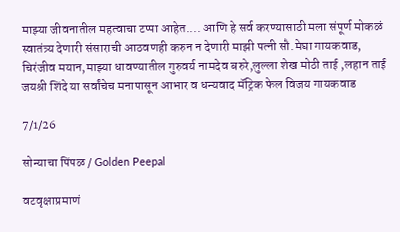माझ्या जीवनातील महत्वाचा टप्पा आहेत.... आणि हे सर्व करण्यासाठी मला संपूर्ण मोकळं स्वातंत्र्य देणारी संसाराची आठवणही करुन न देणारी माझी पत्नी सौ.मेघा गायकवाड, चिरंजीव मयान,माझ्या धावण्यातील गुरुवर्य नामदेव बरुरे,लुल्ला शेख मोठी ताई ,लहान ताई जयश्री शिंदे या सर्वांचेच मनापासून आभार व धन्यवाद मॅट्रिक फेल विजय गायकवाड

7/1/26

सोन्याचा पिंपळ / Golden Peepal

वटवृक्षाप्रमाणं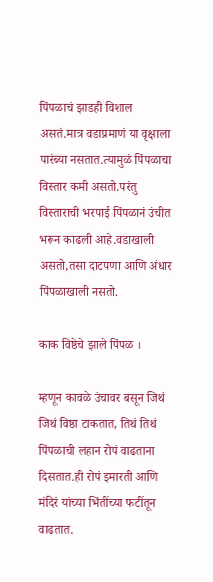पिंपळाचं झाडही विशाल असतं.मात्र वडाप्रमाणं या वृक्षाला पारंब्या नसतात.त्यामुळं पिंपळाचा विस्तार कमी असतो.परंतु विस्ताराची भरपाई पिंपळानं उंचीत भरून काढली आहे.वडाखाली असतो,तसा दाटपणा आणि अंधार पिंपळाखाली नसतो.

काक विष्ठेचे झाले पिंपळ ।

म्हणून कावळे उंचावर बसून जिथं जिथं विष्ठा टाकतात, तिथं तिथं पिंपळाची लहान रोपं वाढताना दिसतात.ही रोपं इमारती आणि मंदिरं यांच्या भिंतींच्या फटींतून वाढतात.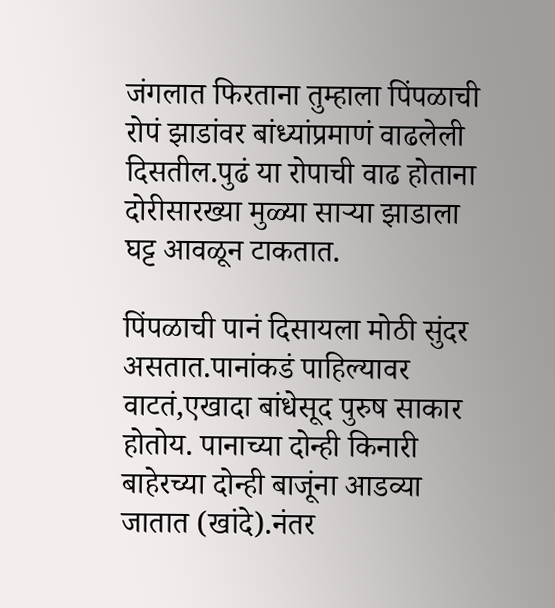जंगलात फिरताना तुम्हाला पिंपळाची रोपं झाडांवर बांध्यांप्रमाणं वाढलेली दिसतील.पुढं या रोपाची वाढ होताना दोरीसारख्या मुळ्या साऱ्या झाडाला घट्ट आवळून टाकतात.

पिंपळाची पानं दिसायला मोठी सुंदर असतात.पानांकडं पाहिल्यावर वाटतं,एखादा बांधेसूद पुरुष साकार होतोय. पानाच्या दोन्ही किनारी बाहेरच्या दोन्ही बाजूंना आडव्या जातात (खांदे).नंतर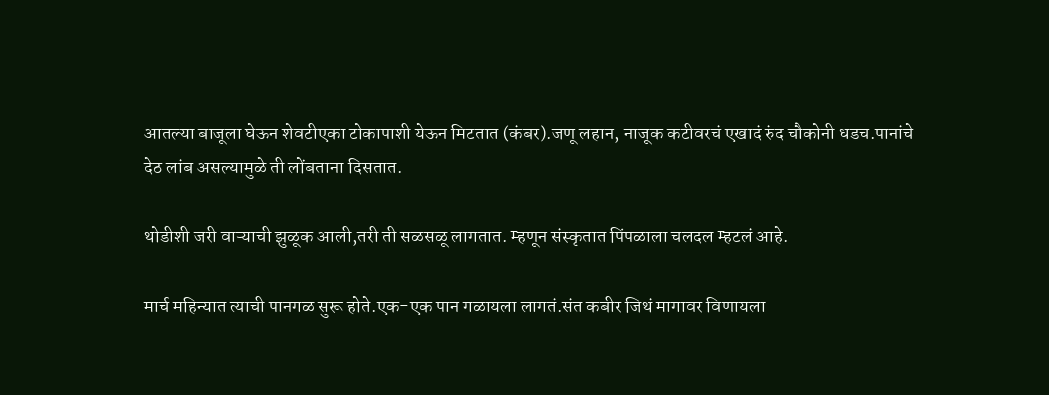आतल्या बाजूला घेऊन शेवटीएका टोकापाशी येऊन मिटतात (कंबर).जणू लहान, नाजूक कटीवरचं एखादं रुंद चौकोनी धडच.पानांचे देठ लांब असल्यामुळे ती लोंबताना दिसतात.

थोडीशी जरी वाऱ्याची झुळूक आली,तरी ती सळसळू लागतात. म्हणून संस्कृतात पिंपळाला चलदल म्हटलं आहे.

मार्च महिन्यात त्याची पानगळ सुरू होते.एक-एक पान गळायला लागतं.संत कबीर जिथं मागावर विणायला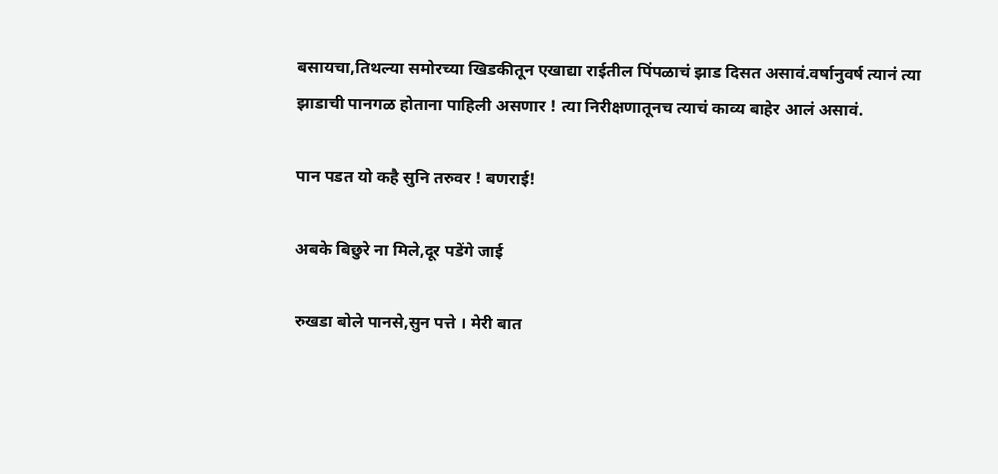बसायचा,तिथल्या समोरच्या खिडकीतून एखाद्या राईतील पिंपळाचं झाड दिसत असावं.वर्षानुवर्ष त्यानं त्या झाडाची पानगळ होताना पाहिली असणार ! त्या निरीक्षणातूनच त्याचं काव्य बाहेर आलं असावं.

पान पडत यो कहै सुनि तरुवर ! बणराई!

अबके बिछुरे ना मिले,दूर पडेंगे जाई

रुखडा बोले पानसे,सुन पत्ते । मेरी बात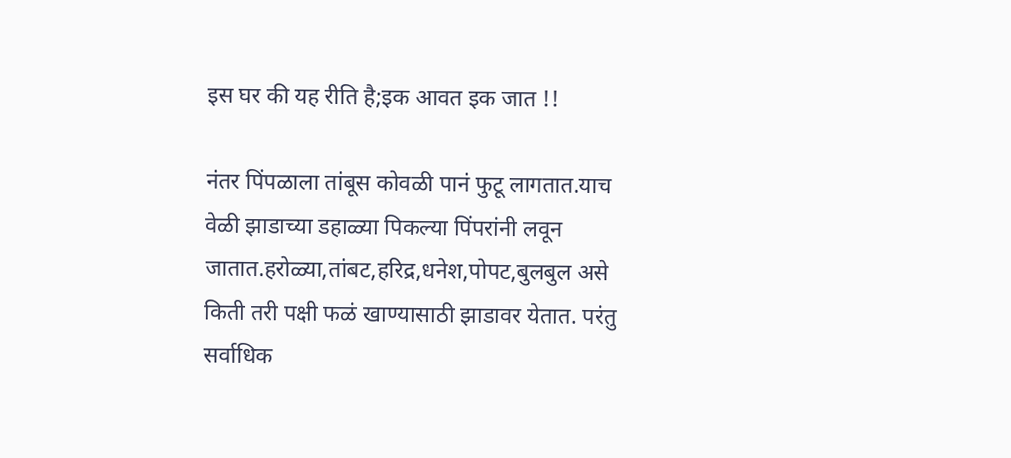इस घर की यह रीति है;इक आवत इक जात !!

नंतर पिंपळाला तांबूस कोवळी पानं फुटू लागतात.याच वेळी झाडाच्या डहाळ्या पिकल्या पिंपरांनी लवून जातात.हरोळ्या,तांबट,हरिद्र,धनेश,पोपट,बुलबुल असे किती तरी पक्षी फळं खाण्यासाठी झाडावर येतात. परंतु सर्वाधिक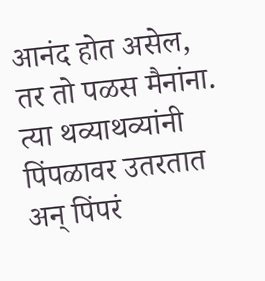आनंद होत असेल, तर तो पळस मैनांना. त्या थव्याथव्यांनी पिंपळावर उतरतात अन् पिंपरं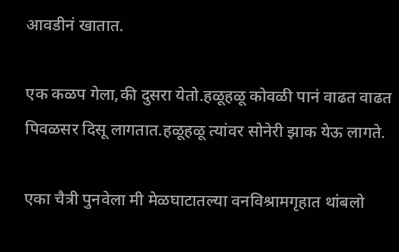आवडीनं खातात.

एक कळप गेला,की दुसरा येतो.हळूहळू कोवळी पानं वाढत वाढत पिवळसर दिसू लागतात.हळूहळू त्यांवर सोनेरी झाक येऊ लागते.

एका चैत्री पुनवेला मी मेळघाटातल्या वनविश्रामगृहात थांबलो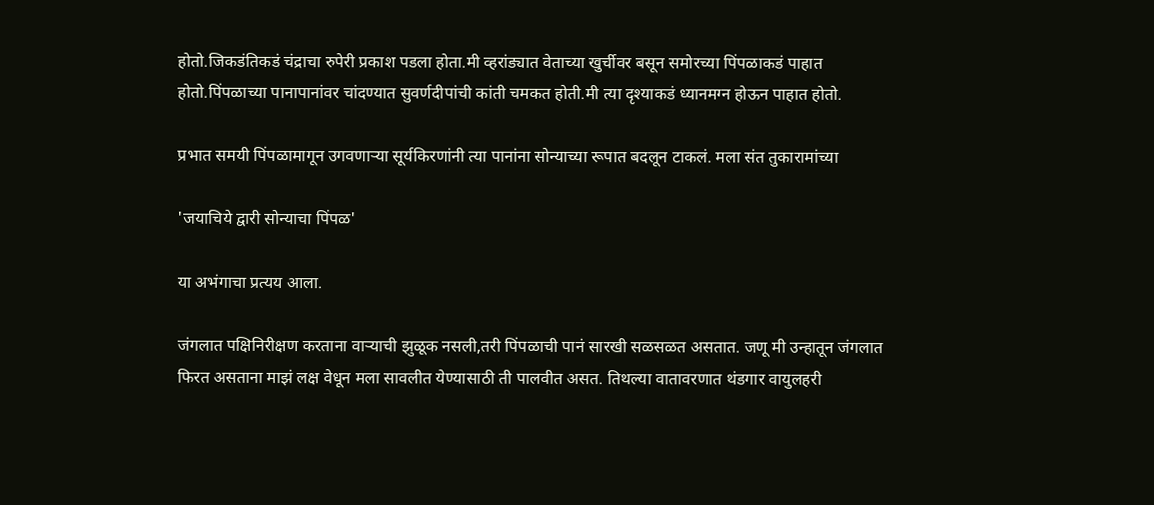होतो.जिकडंतिकडं चंद्राचा रुपेरी प्रकाश पडला होता.मी व्हरांड्यात वेताच्या खुर्चीवर बसून समोरच्या पिंपळाकडं पाहात होतो.पिंपळाच्या पानापानांवर चांदण्यात सुवर्णदीपांची कांती चमकत होती.मी त्या दृश्याकडं ध्यानमग्न होऊन पाहात होतो.

प्रभात समयी पिंपळामागून उगवणाऱ्या सूर्यकिरणांनी त्या पानांना सोन्याच्या रूपात बदलून टाकलं. मला संत तुकारामांच्या

'जयाचिये द्वारी सोन्याचा पिंपळ'

या अभंगाचा प्रत्यय आला.

जंगलात पक्षिनिरीक्षण करताना वाऱ्याची झुळूक नसली,तरी पिंपळाची पानं सारखी सळसळत असतात. जणू मी उन्हातून जंगलात फिरत असताना माझं लक्ष वेधून मला सावलीत येण्यासाठी ती पालवीत असत. तिथल्या वातावरणात थंडगार वायुलहरी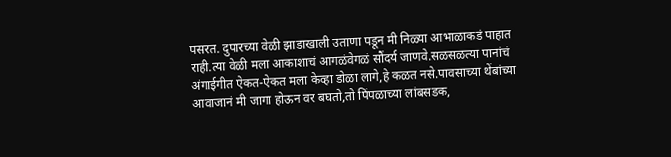पसरत. दुपारच्या वेळी झाडाखाली उताणा पडून मी निळ्या आभाळाकडं पाहात राही.त्या वेळी मला आकाशाचं आगळंवेगळं सौंदर्य जाणवे.सळसळत्या पानांचं अंगाईगीत ऐकत-ऐकत मला केव्हा डोळा लागे,हे कळत नसे.पावसाच्या थेंबांच्या आवाजानं मी जागा होऊन वर बघतो,तो पिंपळाच्या लांबसडक,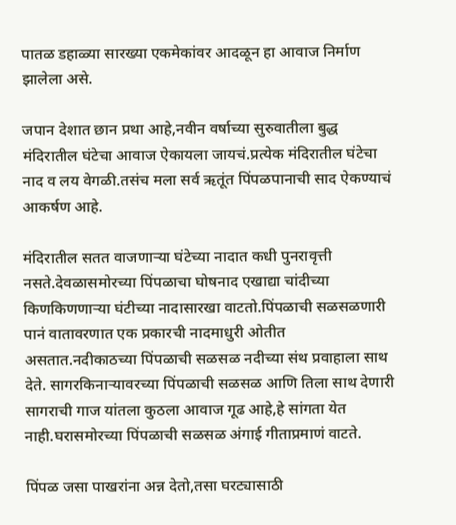पातळ डहाळ्या सारख्या एकमेकांवर आदळून हा आवाज निर्माण झालेला असे.

जपान देशात छान प्रथा आहे,नवीन वर्षाच्या सुरुवातीला बुद्ध मंदिरातील घंटेचा आवाज ऐकायला जायचं.प्रत्येक मंदिरातील घंटेचा नाद व लय वेगळी.तसंच मला सर्व ऋतूंत पिंपळपानाची साद ऐकण्याचं आकर्षण आहे.

मंदिरातील सतत वाजणाऱ्या घंटेच्या नादात कधी पुनरावृत्ती नसते.देवळासमोरच्या पिंपळाचा घोषनाद एखाद्या चांदीच्या किणकिणणाऱ्या घंटीच्या नादासारखा वाटतो.पिंपळाची सळसळणारी पानं वातावरणात एक प्रकारची नादमाधुरी ओतीत असतात.नदीकाठच्या पिंपळाची सळसळ नदीच्या संथ प्रवाहाला साथ देते. सागरकिनाऱ्यावरच्या पिंपळाची सळसळ आणि तिला साथ देणारी सागराची गाज यांतला कुठला आवाज गूढ आहे,हे सांगता येत नाही.घरासमोरच्या पिंपळाची सळसळ अंगाई गीताप्रमाणं वाटते.

पिंपळ जसा पाखरांना अन्न देतो,तसा घरट्यासाठी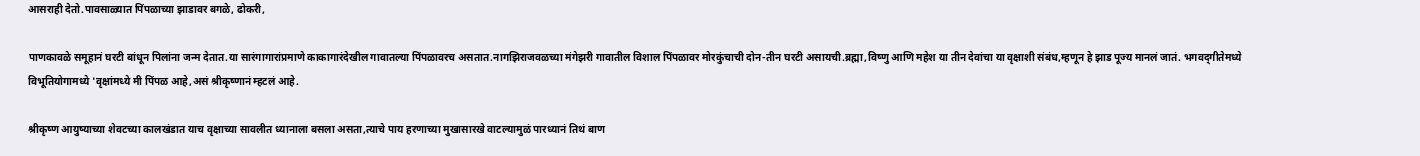आसराही देतो.पावसाळ्यात पिंपळाच्या झाडावर बगळे, ढोकरी,

पाणकावळे समूहानं घरटी बांधून पिलांना जन्म देतात.या सारंगागारांप्रमाणे काकागारंदेखील गावातल्या पिंपळावरच असतात.नागझिराजवळच्या मंगेझरी गावातील विशाल पिंपळावर मोरकुंचाची दोन-तीन घरटी असायची.ब्रह्मा,विष्णु आणि महेश या तीन देवांचा या वृक्षाशी संबंध,म्हणून हे झाड पूज्य मानलं जातं. भगवद्‌गीतेमध्ये विभूतियोगामध्ये 'वृक्षांमध्ये मी पिंपळ आहे,असं श्रीकृष्णानं म्हटलं आहे.

श्रीकृष्ण आयुष्याच्या शेवटच्या कालखंडात याच वृक्षाच्या सावलीत ध्यानाला बसला असता,त्याचे पाय हरणाच्या मुखासारखे वाटल्यामुळं पारध्यानं तिथं बाण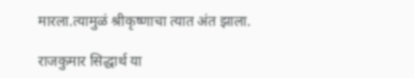मारला.त्यामुळं श्रीकृष्णाचा त्यात अंत झाला.

राजकुमार सिद्धार्थ या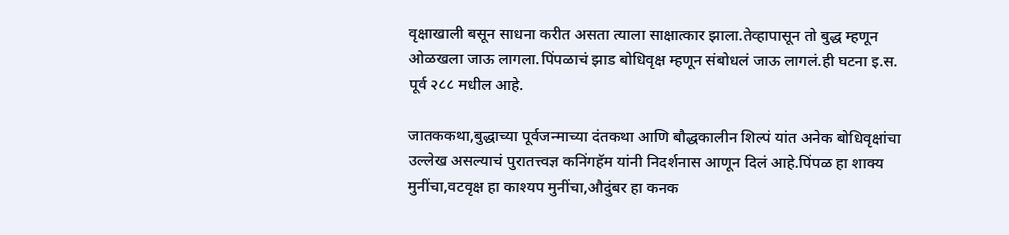वृक्षाखाली बसून साधना करीत असता त्याला साक्षात्कार झाला.तेव्हापासून तो बुद्ध म्हणून ओळखला जाऊ लागला.पिंपळाचं झाड बोधिवृक्ष म्हणून संबोधलं जाऊ लागलं.ही घटना इ.स. पूर्व २८८ मधील आहे.

जातककथा,बुद्धाच्या पूर्वजन्माच्या दंतकथा आणि बौद्धकालीन शिल्पं यांत अनेक बोधिवृक्षांचा उल्लेख असल्याचं पुरातत्त्वज्ञ कनिंगहॅम यांनी निदर्शनास आणून दिलं आहे.पिंपळ हा शाक्य मुनींचा,वटवृक्ष हा काश्यप मुनींचा,औदुंबर हा कनक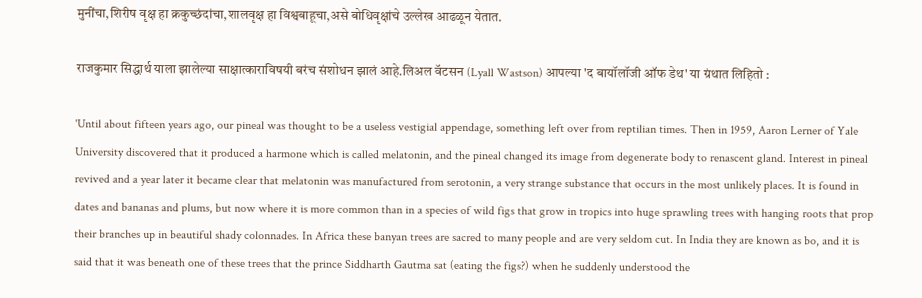मुनींचा,शिरीष वृक्ष हा क्रकुच्छंदांचा,शालवृक्ष हा विश्वबाहूचा,असे बोधिवृक्षांचे उल्लेख आढळून येतात.

राजकुमार सिद्धार्थ याला झालेल्या साक्षात्काराविषयी बरंच संशोधन झालं आहे.लिअल वॅटसन (Lyall Wastson) आपल्या 'द बायॉलॉजी ऑफ डेथ' या ग्रंथात लिहितो :

'Until about fifteen years ago, our pineal was thought to be a useless vestigial appendage, something left over from reptilian times. Then in 1959, Aaron Lerner of Yale University discovered that it produced a harmone which is called melatonin, and the pineal changed its image from degenerate body to renascent gland. Interest in pineal revived and a year later it became clear that melatonin was manufactured from serotonin, a very strange substance that occurs in the most unlikely places. It is found in dates and bananas and plums, but now where it is more common than in a species of wild figs that grow in tropics into huge sprawling trees with hanging roots that prop their branches up in beautiful shady colonnades. In Africa these banyan trees are sacred to many people and are very seldom cut. In India they are known as bo, and it is said that it was beneath one of these trees that the prince Siddharth Gautma sat (eating the figs?) when he suddenly understood the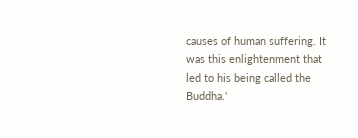causes of human suffering. It was this enlightenment that led to his being called the Buddha.'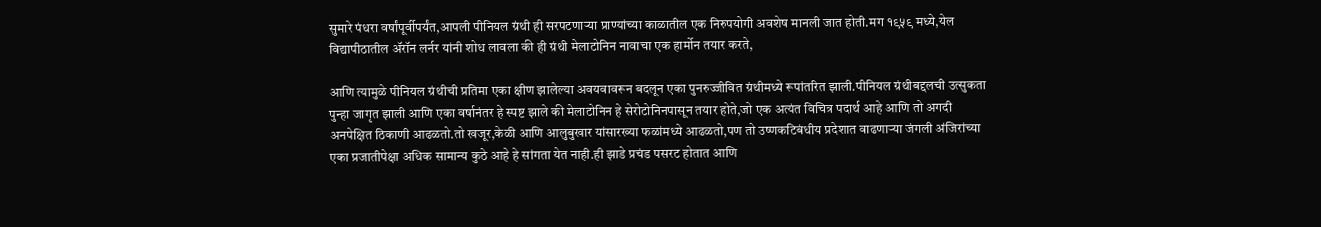सुमारे पंधरा वर्षांपूर्वीपर्यंत,आपली पीनियल ग्रंथी ही सरपटणाऱ्या प्राण्यांच्या काळातील एक निरुपयोगी अवशेष मानली जात होती.मग १९५९ मध्ये,येल विद्यापीठातील ॲरॉन लर्नर यांनी शोध लावला की ही ग्रंथी मेलाटोनिन नावाचा एक हार्मोन तयार करते,

आणि त्यामुळे पीनियल ग्रंथीची प्रतिमा एका क्षीण झालेल्या अवयवावरून बदलून एका पुनरुज्जीवित ग्रंथीमध्ये रूपांतरित झाली.पीनियल ग्रंथीबद्दलची उत्सुकता पुन्हा जागृत झाली आणि एका वर्षानंतर हे स्पष्ट झाले की मेलाटोनिन हे सेरोटोनिनपासून तयार होते,जो एक अत्यंत विचित्र पदार्थ आहे आणि तो अगदी अनपेक्षित ठिकाणी आढळतो.तो खजूर,केळी आणि आलुबुखार यांसारख्या फळांमध्ये आढळतो,पण तो उष्णकटिबंधीय प्रदेशात वाढणाऱ्या जंगली अंजिरांच्या एका प्रजातीपेक्षा अधिक सामान्य कुठे आहे हे सांगता येत नाही.ही झाडे प्रचंड पसरट होतात आणि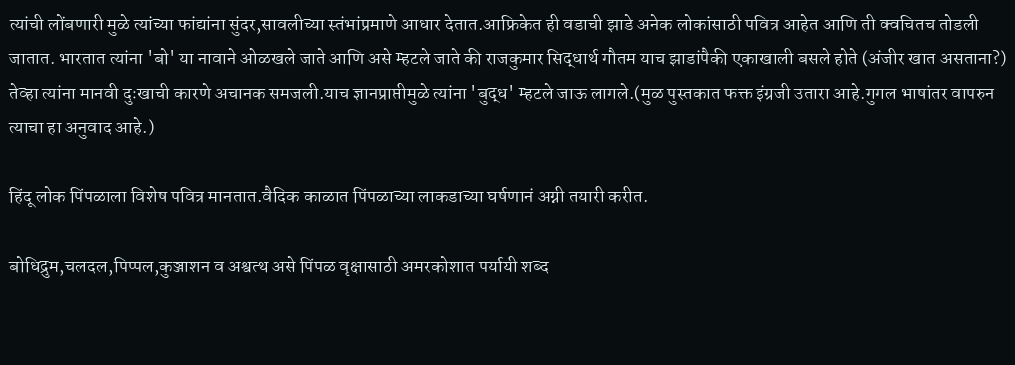त्यांची लोंबणारी मुळे त्यांच्या फांद्यांना सुंदर,सावलीच्या स्तंभांप्रमाणे आधार देतात.आफ्रिकेत ही वडाची झाडे अनेक लोकांसाठी पवित्र आहेत आणि ती क्वचितच तोडली जातात. भारतात त्यांना 'बो' या नावाने ओळखले जाते आणि असे म्हटले जाते की राजकुमार सिद्धार्थ गौतम याच झाडांपैकी एकाखाली बसले होते (अंजीर खात असताना?) तेव्हा त्यांना मानवी दुःखाची कारणे अचानक समजली.याच ज्ञानप्राप्तीमुळे त्यांना 'बुद्ध' म्हटले जाऊ लागले.(मुळ पुस्तकात फक्त इंग्रजी उतारा आहे.गुगल भाषांतर वापरुन त्याचा हा अनुवाद आहे.)

हिंदू लोक पिंपळाला विशेष पवित्र मानतात.वैदिक काळात पिंपळाच्या लाकडाच्या घर्षणानं अग्नी तयारी करीत.

बोधिद्रुम,चलदल,पिप्पल,कुञ्जाशन व अश्वत्थ असे पिंपळ वृक्षासाठी अमरकोशात पर्यायी शब्द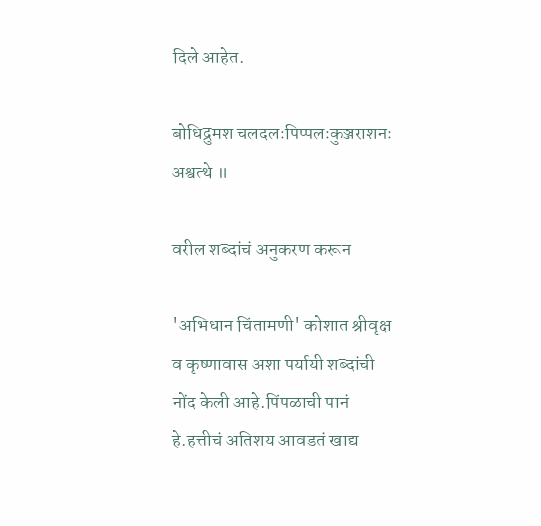दिले आहेत.

बोधिद्रुमश चलदलःपिप्पलःकुञ्जराशनः अश्वत्थे ॥

वरील शब्दांचं अनुकरण करून

'अभिधान चिंतामणी' कोशात श्रीवृक्ष व कृष्णावास अशा पर्यायी शब्दांची नोंद केली आहे.पिंपळाची पानं हे.हत्तीचं अतिशय आवडतं खाद्य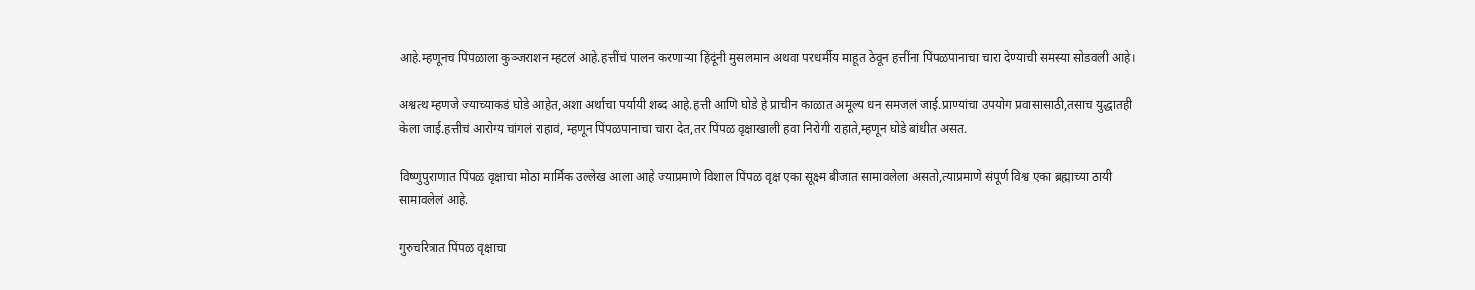आहे.म्हणूनच पिंपळाला कुञ्जराशन म्हटलं आहे.हत्तींचं पालन करणाऱ्या हिंदूंनी मुसलमान अथवा परधर्मीय माहूत ठेवून हत्तींना पिंपळपानाचा चारा देण्याची समस्या सोडवली आहे।

अश्वत्थ म्हणजे ज्याच्याकडं घोडे आहेत,अशा अर्थाचा पर्यायी शब्द आहे.हत्ती आणि घोडे हे प्राचीन काळात अमूल्य धन समजलं जाई.प्राण्यांचा उपयोग प्रवासासाठी,तसाच युद्धातही केला जाई.हत्तीचं आरोग्य चांगलं राहावं, म्हणून पिंपळपानाचा चारा देत,तर पिंपळ वृक्षाखाली हवा निरोगी राहाते,म्हणून घोडे बांधीत असत.

विष्णुपुराणात पिंपळ वृक्षाचा मोठा मार्मिक उल्लेख आला आहे ज्याप्रमाणे विशाल पिंपळ वृक्ष एका सूक्ष्म बीजात सामावलेला असतो,त्याप्रमाणे संपूर्ण विश्व एका ब्रह्माच्या ठायी सामावलेलं आहे.

गुरुचरित्रात पिंपळ वृक्षाचा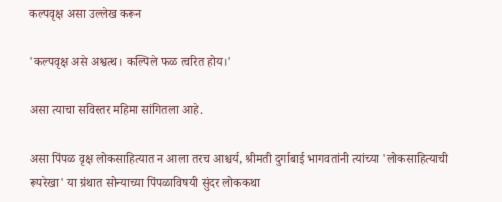कल्पवृक्ष असा उल्लेख करून

'कल्पवृक्ष असे अश्वत्थ। कल्पिले फळ त्वरित होय।'

असा त्याचा सविस्तर महिमा सांगितला आहे.

असा पिंपळ वृक्ष लोकसाहित्यात न आला तरच आश्चर्य, श्रीमती दुर्गाबाई भागवतांनी त्यांच्या 'लोकसाहित्याची रूपरेखा' या ग्रंथात सोन्याच्या पिंपळाविषयी सुंदर लोककथा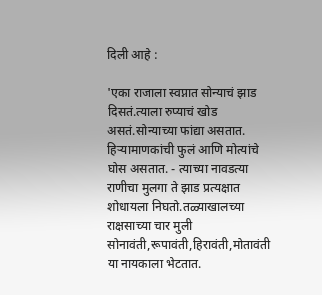दिली आहे :

'एका राजाला स्वप्नात सोन्याचं झाड दिसतं.त्याला रुप्याचं खोड असतं.सोन्याच्या फांद्या असतात. हिऱ्यामाणकांची फुलं आणि मोत्यांचे घोस असतात. - त्याच्या नावडत्या राणीचा मुलगा ते झाड प्रत्यक्षात शोधायला निघतो.तळ्याखालच्या राक्षसाच्या चार मुली सोनावंती,रूपावंती,हिरावंती,मोतावंती या नायकाला भेटतात.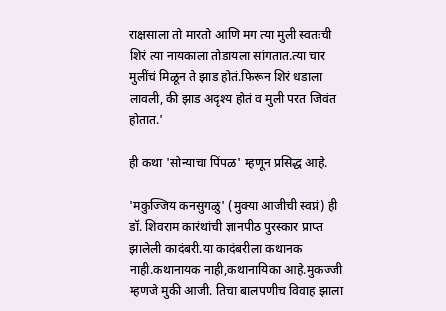राक्षसाला तो मारतो आणि मग त्या मुली स्वतःची शिरं त्या नायकाला तोडायला सांगतात.त्या चार मुलींचं मिळून ते झाड होतं.फिरून शिरं धडाला लावली, की झाड अदृश्य होतं व मुली परत जिवंत होतात.'

ही कथा 'सोन्याचा पिंपळ' म्हणून प्रसिद्ध आहे.

'मकुज्जिय कनसुगळु' (मुक्या आजीची स्वप्नं) ही डॉ. शिवराम कारंथांची ज्ञानपीठ पुरस्कार प्राप्त झालेली कादंबरी.या कादंबरीला कथानक नाही.कथानायक नाही,कथानायिका आहे.मुकज्जी म्हणजे मुकी आजी. तिचा बालपणीच विवाह झाला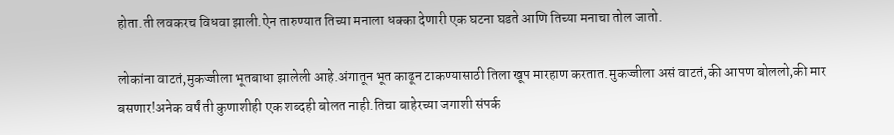होता.ती लवकरच विधवा झाली.ऐन तारुण्यात तिच्या मनाला धक्का देणारी एक घटना घडते आणि तिच्या मनाचा तोल जातो.

लोकांना वाटतं,मुकज्जीला भूतबाधा झालेली आहे.अंगातून भूत काढून टाकण्यासाठी तिला खूप मारहाण करतात.मुकज्जीला असं वाटतं,की आपण बोललो,की मार बसणार!अनेक वर्षं ती कुणाशीही एक शब्दही बोलत नाही.तिचा बाहेरच्या जगाशी संपर्क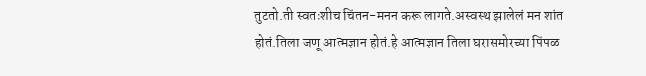तुटतो.ती स्वतःशीच चिंतन-मनन करू लागते.अस्वस्थ झालेलं मन शांत होतं.तिला जणू आत्मज्ञान होतं.हे आत्मज्ञान तिला घरासमोरच्या पिंपळ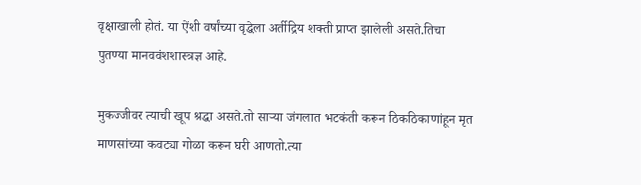वृक्षाखाली होतं. या ऐंशी वर्षांच्या वृद्धेला अर्तीद्रिय शक्ती प्राप्त झालेली असते.तिचा पुतण्या मानववंशशास्त्रज्ञ आहे.

मुकज्जीवर त्याची खूप श्रद्धा असते.तो साऱ्या जंगलात भटकंती करून ठिकठिकाणांहून मृत माणसांच्या कवट्या गोळा करून घरी आणतो.त्या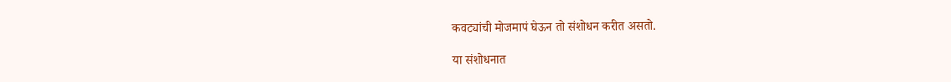कवट्यांची मोजमापं घेऊन तो संशोधन करीत असतो.

या संशोधनात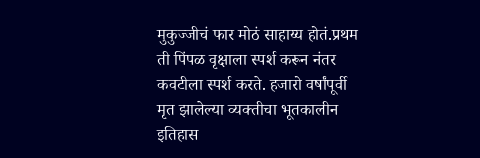मुकुज्जीचं फार मोठं साहाय्य होतं.प्रथम ती पिंपळ वृक्षाला स्पर्श करून नंतर कवटीला स्पर्श करते. हजारो वर्षांपूर्वी मृत झालेल्या व्यक्तीचा भूतकालीन इतिहास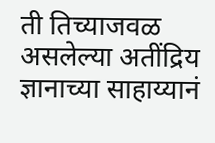ती तिच्याजवळ असलेल्या अतींद्रिय ज्ञानाच्या साहाय्यानं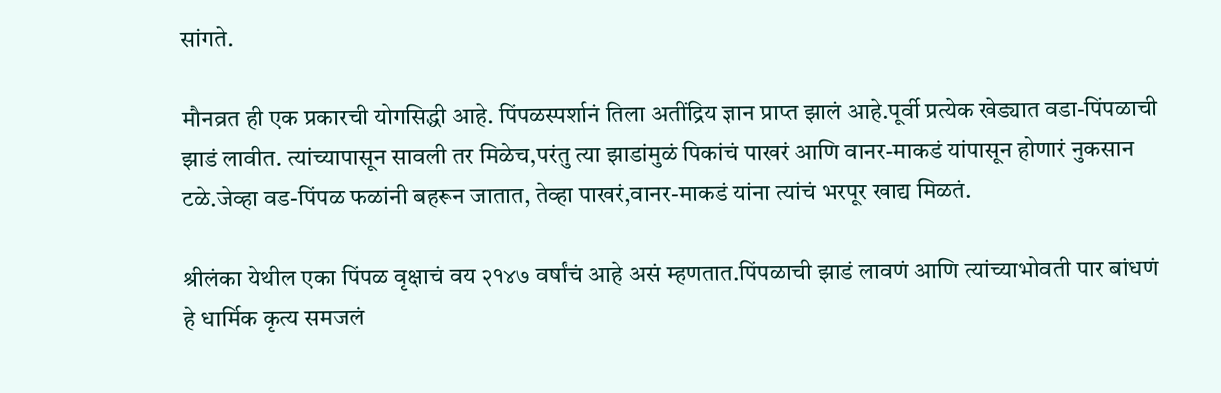सांगते.

मौनव्रत ही एक प्रकारची योगसिद्धी आहे. पिंपळस्पर्शानं तिला अतींद्रिय ज्ञान प्राप्त झालं आहे.पूर्वी प्रत्येक खेड्यात वडा-पिंपळाची झाडं लावीत. त्यांच्यापासून सावली तर मिळेच,परंतु त्या झाडांमुळं पिकांचं पाखरं आणि वानर-माकडं यांपासून होणारं नुकसान टळे.जेव्हा वड-पिंपळ फळांनी बहरून जातात, तेव्हा पाखरं,वानर-माकडं यांना त्यांचं भरपूर खाद्य मिळतं.

श्रीलंका येथील एका पिंपळ वृक्षाचं वय २१४७ वर्षांचं आहे असं म्हणतात.पिंपळाची झाडं लावणं आणि त्यांच्याभोवती पार बांधणं हे धार्मिक कृत्य समजलं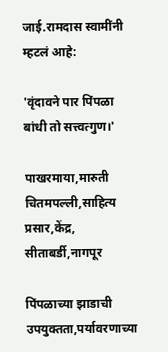जाई.रामदास स्वामींनी म्हटलं आहे:

'वृंदावने पार पिंपळा बांधी तो सत्त्वत्गुण।'

पाखरमाया,मारुती चितमपल्ली,साहित्य प्रसार,केंद्र, सीताबर्डी,नागपूर

पिंपळाच्या झाडाची उपयुक्तता,पर्यावरणाच्या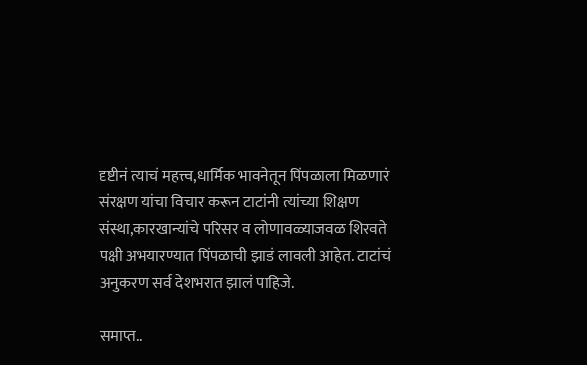दृष्टीनं त्याचं महत्त्व,धार्मिक भावनेतून पिंपळाला मिळणारं संरक्षण यांचा विचार करून टाटांनी त्यांच्या शिक्षण संस्था,कारखान्यांचे परिसर व लोणावळ्याजवळ शिरवते पक्षी अभयारण्यात पिंपळाची झाडं लावली आहेत. टाटांचं अनुकरण सर्व देशभरात झालं पाहिजे.

समाप्त..